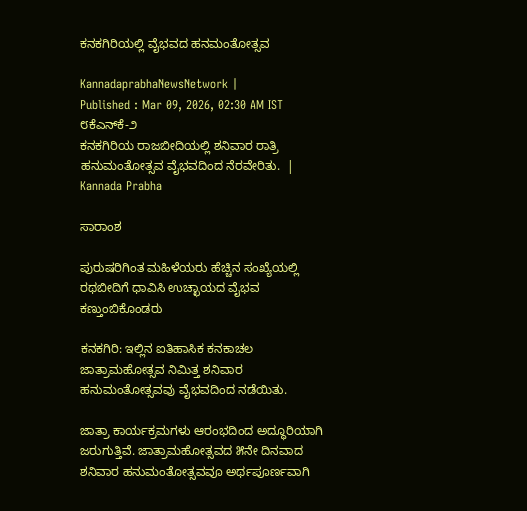ಕನಕಗಿರಿಯಲ್ಲಿ ವೈಭವದ ಹನಮಂತೋತ್ಸವ

KannadaprabhaNewsNetwork |
Published : Mar 09, 2026, 02:30 AM IST
೮ಕೆಎನ್‌ಕೆ-೨                                                                     ಕನಕಗಿರಿಯ ರಾಜಬೀದಿಯಲ್ಲಿ ಶನಿವಾರ ರಾತ್ರಿ ಹನುಮಂತೋತ್ಸವ ವೈಭವದಿಂದ ನೆರವೇರಿತು.  | Kannada Prabha

ಸಾರಾಂಶ

ಪುರುಷರಿಗಿಂತ ಮಹಿಳೆಯರು ಹೆಚ್ಚಿನ ಸಂಖ್ಯೆಯಲ್ಲಿ ರಥಬೀದಿಗೆ ಧಾವಿಸಿ ಉಚ್ಛಾಯದ ವೈಭವ ಕಣ್ತುಂಬಿಕೊಂಡರು

ಕನಕಗಿರಿ: ಇಲ್ಲಿನ ಐತಿಹಾಸಿಕ ಕನಕಾಚಲ ಜಾತ್ರಾಮಹೋತ್ಸವ ನಿಮಿತ್ತ ಶನಿವಾರ ಹನುಮಂತೋತ್ಸವವು ವೈಭವದಿಂದ ನಡೆಯಿತು.

ಜಾತ್ರಾ ಕಾರ್ಯಕ್ರಮಗಳು ಆರಂಭದಿಂದ ಅದ್ಧೂರಿಯಾಗಿ ಜರುಗುತ್ತಿವೆ. ಜಾತ್ರಾಮಹೋತ್ಸವದ ೫ನೇ ದಿನವಾದ ಶನಿವಾರ ಹನುಮಂತೋತ್ಸವವೂ ಅರ್ಥಪೂರ್ಣವಾಗಿ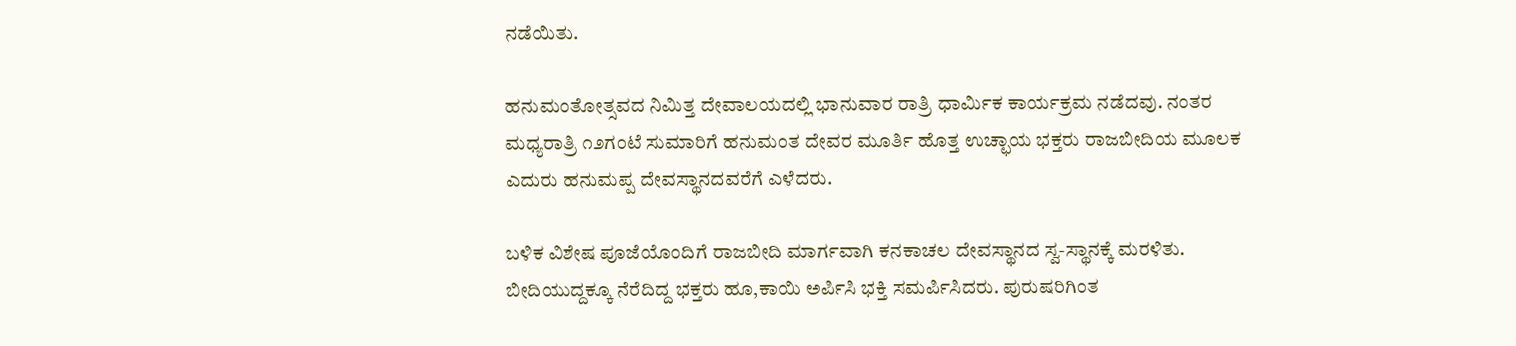ನಡೆಯಿತು.

ಹನುಮಂತೋತ್ಸವದ ನಿಮಿತ್ತ ದೇವಾಲಯದಲ್ಲಿ ಭಾನುವಾರ ರಾತ್ರಿ ಧಾರ್ಮಿಕ ಕಾರ್ಯಕ್ರಮ ನಡೆದವು. ನಂತರ ಮಧ್ಯರಾತ್ರಿ ೧೨ಗಂಟೆ ಸುಮಾರಿಗೆ ಹನುಮಂತ ದೇವರ ಮೂರ್ತಿ ಹೊತ್ತ ಉಚ್ಛಾಯ ಭಕ್ತರು ರಾಜಬೀದಿಯ ಮೂಲಕ ಎದುರು ಹನುಮಪ್ಪ ದೇವಸ್ಥಾನದವರೆಗೆ ಎಳೆದರು.

ಬಳಿಕ ವಿಶೇಷ ಪೂಜೆಯೊಂದಿಗೆ ರಾಜಬೀದಿ ಮಾರ್ಗವಾಗಿ ಕನಕಾಚಲ ದೇವಸ್ಥಾನದ ಸ್ವ-ಸ್ಥಾನಕ್ಕೆ ಮರಳಿತು. ಬೀದಿಯುದ್ದಕ್ಕೂ ನೆರೆದಿದ್ದ ಭಕ್ತರು ಹೂ,ಕಾಯಿ ಅರ್ಪಿಸಿ ಭಕ್ತಿ ಸಮರ್ಪಿಸಿದರು. ಪುರುಷರಿಗಿಂತ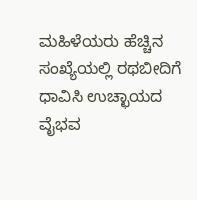ಮಹಿಳೆಯರು ಹೆಚ್ಚಿನ ಸಂಖ್ಯೆಯಲ್ಲಿ ರಥಬೀದಿಗೆ ಧಾವಿಸಿ ಉಚ್ಛಾಯದ ವೈಭವ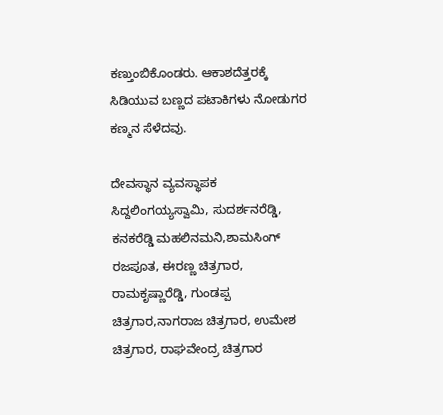ಕಣ್ತುಂಬಿಕೊಂಡರು. ಆಕಾಶದೆತ್ತರಕ್ಕೆ ಸಿಡಿಯುವ ಬಣ್ಣದ ಪಟಾಕಿಗಳು ನೋಡುಗರ ಕಣ್ಮನ ಸೆಳೆದವು.

ದೇವಸ್ಥಾನ ವ್ಯವಸ್ಥಾಪಕ ಸಿದ್ದಲಿಂಗಯ್ಯಸ್ವಾಮಿ, ಸುದರ್ಶನರೆಡ್ಡಿ, ಕನಕರೆಡ್ಡಿ ಮಹಲಿನಮನಿ,ಶಾಮಸಿಂಗ್ ರಜಪೂತ, ಈರಣ್ಣ ಚಿತ್ರಗಾರ, ರಾಮಕೃಷ್ಣಾರೆಡ್ಡಿ, ಗುಂಡಪ್ಪ ಚಿತ್ರಗಾರ,ನಾಗರಾಜ ಚಿತ್ರಗಾರ, ಉಮೇಶ ಚಿತ್ರಗಾರ, ರಾಘವೇಂದ್ರ ಚಿತ್ರಗಾರ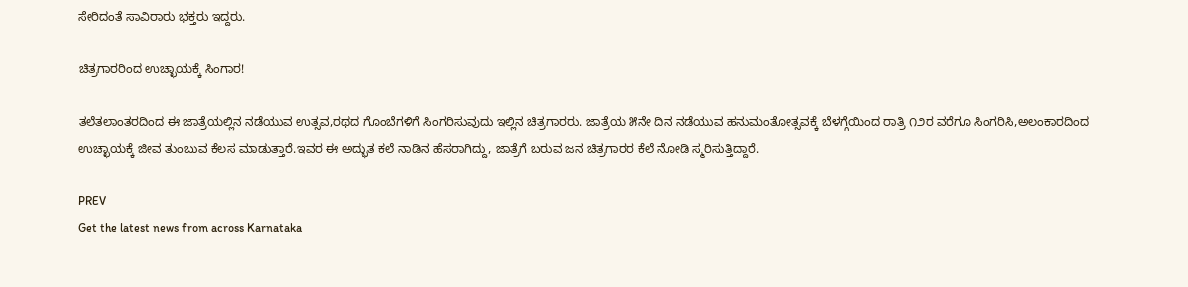ಸೇರಿದಂತೆ ಸಾವಿರಾರು ಭಕ್ತರು ಇದ್ದರು.

ಚಿತ್ರಗಾರರಿಂದ ಉಚ್ಛಾಯಕ್ಕೆ ಸಿಂಗಾರ!

ತಲೆತಲಾಂತರದಿಂದ ಈ ಜಾತ್ರೆಯಲ್ಲಿನ ನಡೆಯುವ ಉತ್ಸವ,ರಥದ ಗೊಂಬೆಗಳಿಗೆ ಸಿಂಗರಿಸುವುದು ಇಲ್ಲಿನ ಚಿತ್ರಗಾರರು. ಜಾತ್ರೆಯ ೫ನೇ ದಿನ ನಡೆಯುವ ಹನುಮಂತೋತ್ಸವಕ್ಕೆ ಬೆಳಗ್ಗೆಯಿಂದ ರಾತ್ರಿ ೧೨ರ ವರೆಗೂ ಸಿಂಗರಿಸಿ,ಅಲಂಕಾರದಿಂದ ಉಚ್ಛಾಯಕ್ಕೆ ಜೀವ ತುಂಬುವ ಕೆಲಸ ಮಾಡುತ್ತಾರೆ.ಇವರ ಈ ಅದ್ಭುತ ಕಲೆ ನಾಡಿನ ಹೆಸರಾಗಿದ್ದು, ಜಾತ್ರೆಗೆ ಬರುವ ಜನ ಚಿತ್ರಗಾರರ ಕೆಲೆ ನೋಡಿ ಸ್ಮರಿಸುತ್ತಿದ್ದಾರೆ.

PREV
Get the latest news from across Karnataka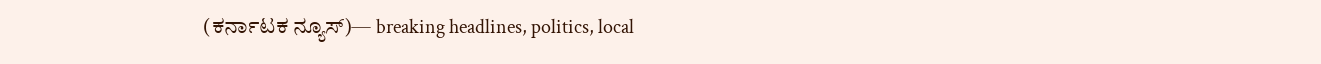(ಕರ್ನಾಟಕ ನ್ಯೂಸ್)— breaking headlines, politics, local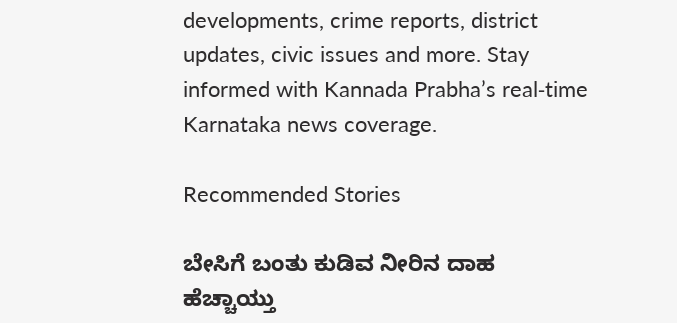developments, crime reports, district updates, civic issues and more. Stay informed with Kannada Prabha’s real‑time Karnataka news coverage.

Recommended Stories

ಬೇಸಿಗೆ ಬಂತು ಕುಡಿವ ನೀರಿನ ದಾಹ ಹೆಚ್ಚಾಯ್ತು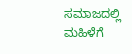ಸಮಾಜದಲ್ಲಿ ಮಹಿಳೆಗೆ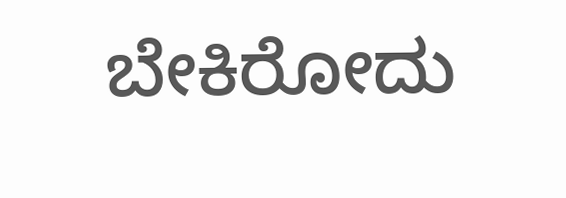ಬೇಕಿರೋದು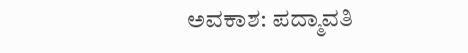ಅವಕಾಶ: ಪದ್ಮಾವತಿ